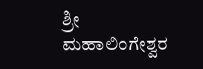ಶ್ರೀ ಮಹಾಲಿಂಗೇಶ್ವರ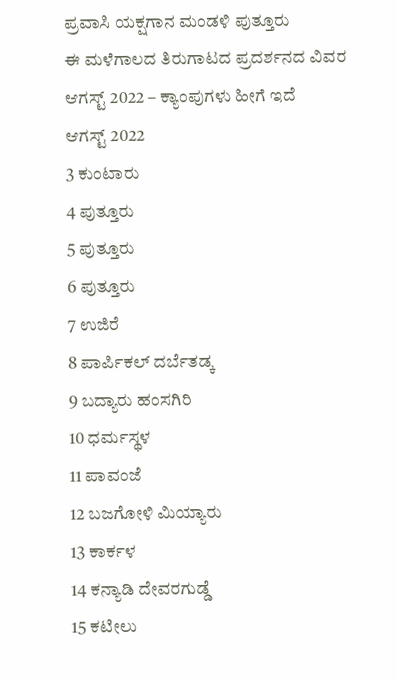ಪ್ರವಾಸಿ ಯಕ್ಷಗಾನ ಮಂಡಳಿ ಪುತ್ತೂರು
ಈ ಮಳೆಗಾಲದ ತಿರುಗಾಟದ ಪ್ರದರ್ಶನದ ವಿವರ
ಆಗಸ್ಟ್ 2022 – ಕ್ಯಾಂಪುಗಳು ಹೀಗೆ ಇದೆ
ಆಗಸ್ಟ್ 2022
3 ಕುಂಟಾರು
4 ಪುತ್ತೂರು
5 ಪುತ್ತೂರು
6 ಪುತ್ತೂರು
7 ಉಜಿರೆ
8 ಪಾರ್ಪಿಕಲ್ ದರ್ಬೆತಡ್ಕ
9 ಬದ್ಯಾರು ಹಂಸಗಿರಿ
10 ಧರ್ಮಸ್ಥಳ
11 ಪಾವಂಜೆ
12 ಬಜಗೋಳಿ ಮಿಯ್ಯಾರು
13 ಕಾರ್ಕಳ
14 ಕನ್ಯಾಡಿ ದೇವರಗುಡ್ಡೆ
15 ಕಟೀಲು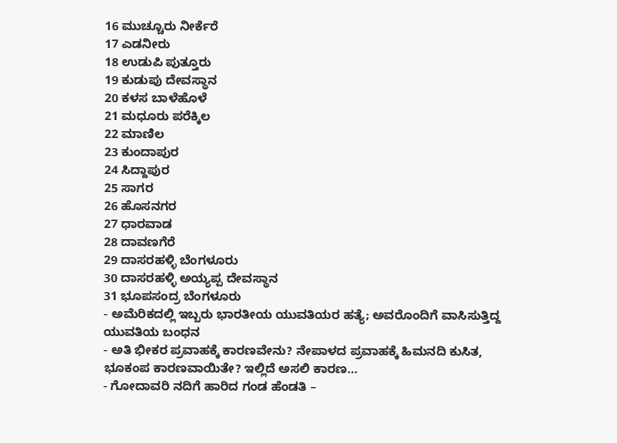16 ಮುಚ್ಚೂರು ನೀರ್ಕೆರೆ
17 ಎಡನೀರು
18 ಉಡುಪಿ ಪುತ್ತೂರು
19 ಕುಡುಪು ದೇವಸ್ಥಾನ
20 ಕಳಸ ಬಾಳೆಹೊಳೆ
21 ಮಧೂರು ಪರೆಕ್ಕಿಲ
22 ಮಾಣಿಲ
23 ಕುಂದಾಪುರ
24 ಸಿದ್ದಾಪುರ
25 ಸಾಗರ
26 ಹೊಸನಗರ
27 ಧಾರವಾಡ
28 ದಾವಣಗೆರೆ
29 ದಾಸರಹಳ್ಳಿ ಬೆಂಗಳೂರು
30 ದಾಸರಹಳ್ಳಿ ಅಯ್ಯಪ್ಪ ದೇವಸ್ಥಾನ
31 ಭೂಪಸಂದ್ರ ಬೆಂಗಳೂರು
- ಅಮೆರಿಕದಲ್ಲಿ ಇಬ್ಬರು ಭಾರತೀಯ ಯುವತಿಯರ ಹತ್ಯೆ; ಅವರೊಂದಿಗೆ ವಾಸಿಸುತ್ತಿದ್ದ ಯುವತಿಯ ಬಂಧನ
- ಅತಿ ಭೀಕರ ಪ್ರವಾಹಕ್ಕೆ ಕಾರಣವೇನು? ನೇಪಾಳದ ಪ್ರವಾಹಕ್ಕೆ ಹಿಮನದಿ ಕುಸಿತ, ಭೂಕಂಪ ಕಾರಣವಾಯಿತೇ? ಇಲ್ಲಿದೆ ಅಸಲಿ ಕಾರಣ…
- ಗೋದಾವರಿ ನದಿಗೆ ಹಾರಿದ ಗಂಡ ಹೆಂಡತಿ –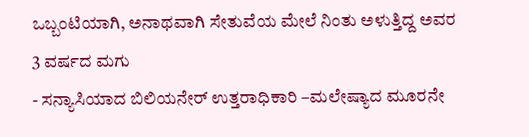ಒಬ್ಬಂಟಿಯಾಗಿ, ಅನಾಥವಾಗಿ ಸೇತುವೆಯ ಮೇಲೆ ನಿಂತು ಅಳುತ್ತಿದ್ದ ಅವರ 3 ವರ್ಷದ ಮಗು
- ಸನ್ಯಾಸಿಯಾದ ಬಿಲಿಯನೇರ್ ಉತ್ತರಾಧಿಕಾರಿ –ಮಲೇಷ್ಯಾದ ಮೂರನೇ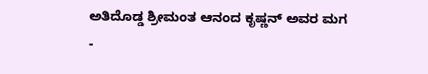ಅತಿದೊಡ್ಡ ಶ್ರೀಮಂತ ಆನಂದ ಕೃಷ್ಣನ್ ಅವರ ಮಗ
-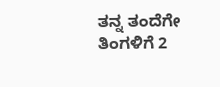ತನ್ನ ತಂದೆಗೇ ತಿಂಗಳಿಗೆ 2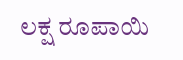ಲಕ್ಷ ರೂಪಾಯಿ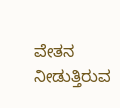ವೇತನ ನೀಡುತ್ತಿರುವ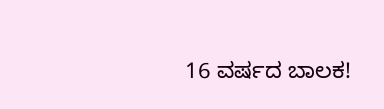16 ವರ್ಷದ ಬಾಲಕ!